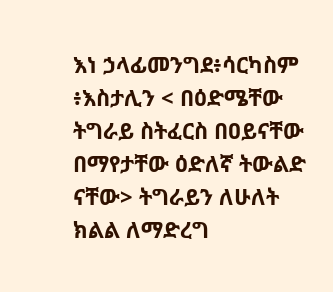እነ ኃላፊመንግደ፥ሳርካስም ፥እስታሊን < በዕድሜቸው ትግራይ ስትፈርስ በዐይናቸው በማየታቸው ዕድለኛ ትውልድ ናቸው> ትግራይን ለሁለት ክልል ለማድረግ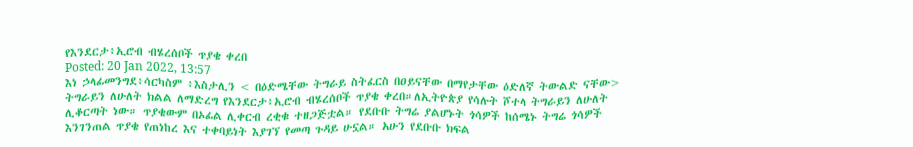የእንደርታ፥ኢሮብ ብሄረሰቦች ጥያቄ ቀረበ
Posted: 20 Jan 2022, 13:57
እነ ኃላፊመንግደ፥ሳርካስም ፥እስታሊን < በዕድሜቸው ትግራይ ስትፈርስ በዐይናቸው በማየታቸው ዕድለኛ ትውልድ ናቸው> ትግራይን ለሁለት ክልል ለማድረግ የእንደርታ፥ኢሮብ ብሄረሰቦች ጥያቄ ቀረበ።ለኢትዮጵያ የሳሉት ሾተላ ትግራይን ለሁለት ሊቆርጣት ነው። ጥያቄውም በኦፊል ሊቀርብ ረቂቁ ተዘጋጅቷል። የደቡቡ ትግሬ ያልሆኑት ጎሳዎች ከሰሜኑ ትግሬ ጎሳዎች እንገንጠል ጥያቄ የጠነከረ እና ተቀባይነት እያገኘ የመጣ ጉዳይ ሁኗል። አሁን የደቡቡ ክፍል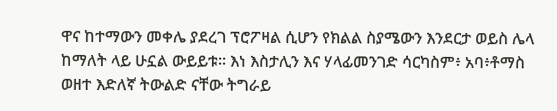ዋና ከተማውን መቀሌ ያደረገ ፕሮፖዛል ሲሆን የክልል ስያሜውን እንደርታ ወይስ ሌላ ከማለት ላይ ሁኗል ውይይቱ። እነ እስታሊን እና ሃላፊመንገድ ሳርካስም፥ አባ፥ቶማስ ወዘተ እድለኛ ትውልድ ናቸው ትግራይ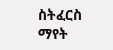ስትፈርስ ማየት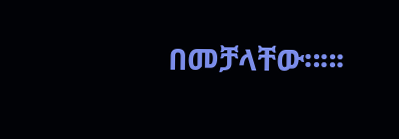በመቻላቸው።።፡